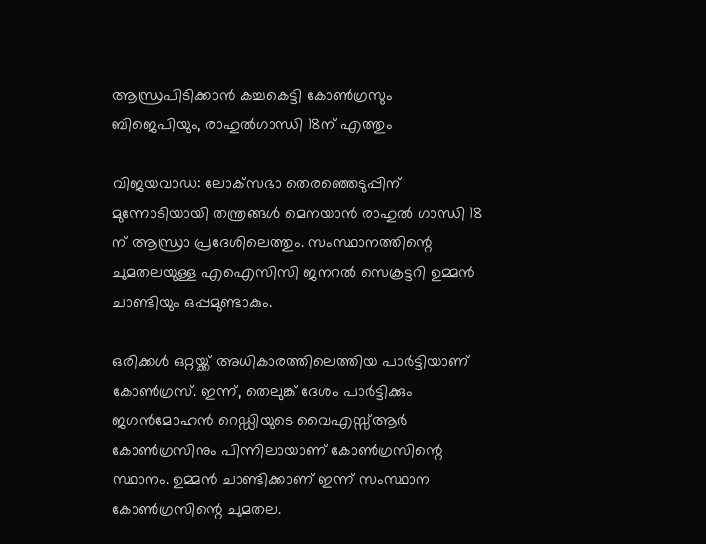ആന്ധ്രപിടിക്കാന്‍ കച്ചകെട്ടി കോണ്‍ഗ്രസും ബിജെപിയും, രാഹുല്‍ഗാന്ധി 18ന് എത്തും

വിജയവാഡ: ലോക്‌സഭാ തെരഞ്ഞെടുപ്പിന് മുന്നോടിയായി തന്ത്രങ്ങള്‍ മെനയാന്‍ രാഹുല്‍ ഗാന്ധി 18 ന് ആന്ധ്രാ പ്രദേശിലെത്തും. സംസ്ഥാനത്തിന്റെ ചുമതലയുള്ള എഐസിസി ജനറല്‍ സെക്രട്ടറി ഉമ്മന്‍ ചാണ്ടിയും ഒപ്പമുണ്ടാകും.

ഒരിക്കള്‍ ഒറ്റയ്ക്ക് അധികാരത്തിലെത്തിയ പാര്‍ട്ടിയാണ് കോണ്‍ഗ്രസ്. ഇന്ന്, തെലുങ്ക് ദേശം പാര്‍ട്ടിക്കും ജഗന്‍മോഹന്‍ റെഡ്ഡിയുടെ വൈഎസ്സ്‌ആര്‍ കോണ്‍ഗ്രസിനും പിന്നിലായാണ് കോണ്‍ഗ്രസിന്റെ സ്ഥാനം. ഉമ്മന്‍ ചാണ്ടിക്കാണ് ഇന്ന് സംസ്ഥാന കോണ്‍ഗ്രസിന്റെ ചുമതല.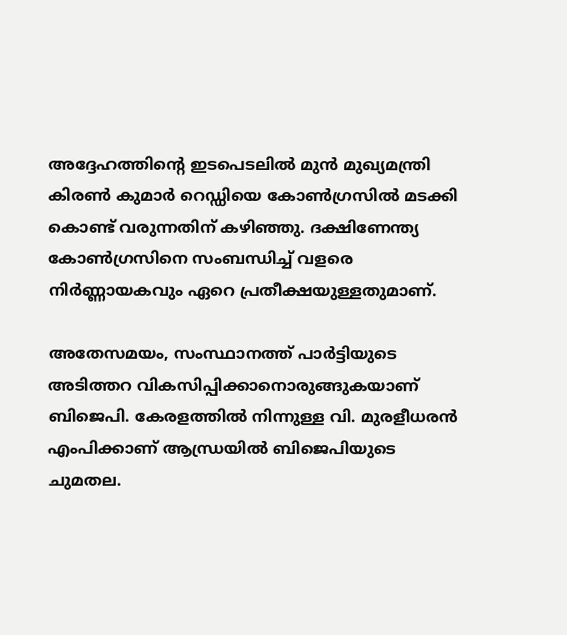അദ്ദേഹത്തിന്റെ ഇടപെടലില്‍ മുന്‍ മുഖ്യമന്ത്രി കിരണ്‍ കുമാര്‍ റെഡ്ഡിയെ കോണ്‍ഗ്രസില്‍ മടക്കി കൊണ്ട് വരുന്നതിന് കഴിഞ്ഞു. ദക്ഷിണേന്ത്യ കോണ്‍ഗ്രസിനെ സംബന്ധിച്ച്‌ വളരെ നിര്‍ണ്ണായകവും ഏറെ പ്രതീക്ഷയുള്ളതുമാണ്.

അതേസമയം, സംസ്ഥാനത്ത് പാര്‍ട്ടിയുടെ അടിത്തറ വികസിപ്പിക്കാനൊരുങ്ങുകയാണ് ബിജെപി. കേരളത്തില്‍ നിന്നുള്ള വി. മുരളീധരന്‍ എംപിക്കാണ് ആന്ധ്രയില്‍ ബിജെപിയുടെ ചുമതല.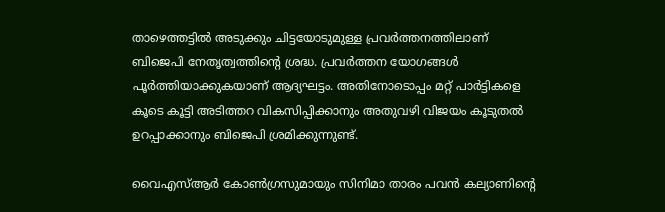താഴെത്തട്ടില്‍ അടുക്കും ചിട്ടയോടുമുള്ള പ്രവര്‍ത്തനത്തിലാണ് ബിജെപി നേതൃത്വത്തിന്റെ ശ്രദ്ധ. പ്രവര്‍ത്തന യോഗങ്ങള്‍ പൂര്‍ത്തിയാക്കുകയാണ് ആദ്യഘട്ടം. അതിനോടൊപ്പം മറ്റ് പാര്‍ട്ടികളെ കൂടെ കൂട്ടി അടിത്തറ വികസിപ്പിക്കാനും അതുവഴി വിജയം കൂടുതല്‍ ഉറപ്പാക്കാനും ബിജെപി ശ്രമിക്കുന്നുണ്ട്.

വൈഎസ്‌ആര്‍ കോണ്‍ഗ്രസുമായും സിനിമാ താരം പവന്‍ കല്യാണിന്റെ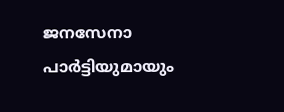ജനസേനാ പാര്‍ട്ടിയുമായും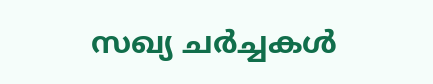സഖ്യ ചര്‍ച്ചകള്‍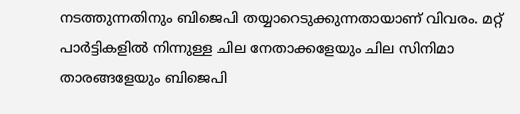നടത്തുന്നതിനും ബിജെപി തയ്യാറെടുക്കുന്നതായാണ് വിവരം. മറ്റ് പാര്‍ട്ടികളില്‍ നിന്നുള്ള ചില നേതാക്കളേയും ചില സിനിമാ താരങ്ങളേയും ബിജെപി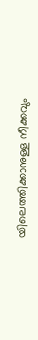യിലെത്തിക്കാനുള്ള നീക്കവും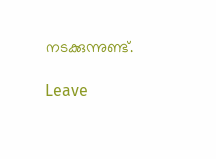നടക്കുന്നുണ്ട്.

Leave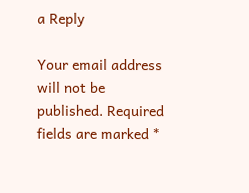a Reply

Your email address will not be published. Required fields are marked *